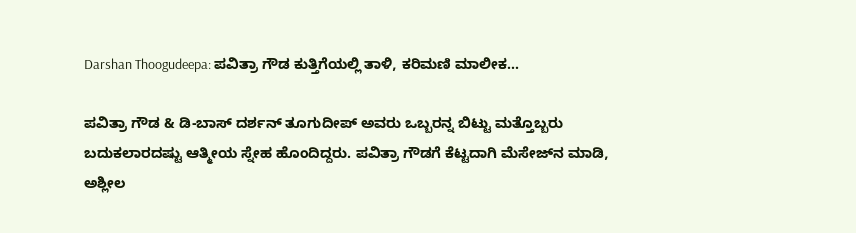Darshan Thoogudeepa: ಪವಿತ್ರಾ ಗೌಡ ಕುತ್ತಿಗೆಯಲ್ಲಿ ತಾಳಿ, ಕರಿಮಣಿ ಮಾಲೀಕ...

ಪವಿತ್ರಾ ಗೌಡ & ಡಿ-ಬಾಸ್ ದರ್ಶನ್ ತೂಗುದೀಪ್ ಅವರು ಒಬ್ಬರನ್ನ ಬಿಟ್ಟು ಮತ್ತೊಬ್ಬರು ಬದುಕಲಾರದಷ್ಟು ಆತ್ಮೀಯ ಸ್ನೇಹ ಹೊಂದಿದ್ದರು. ಪವಿತ್ರಾ ಗೌಡಗೆ ಕೆಟ್ಟದಾಗಿ ಮೆಸೇಜ್‌ನ ಮಾಡಿ, ಅಶ್ಲೀಲ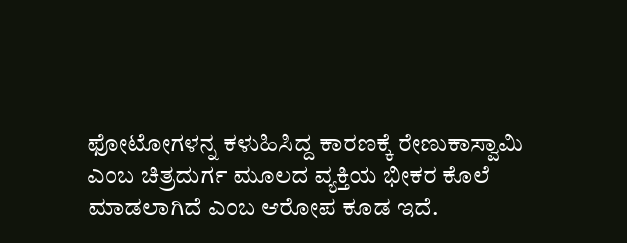ಫೋಟೋಗಳನ್ನ ಕಳುಹಿಸಿದ್ದ ಕಾರಣಕ್ಕೆ ರೇಣುಕಾಸ್ವಾಮಿ ಎಂಬ ಚಿತ್ರದುರ್ಗ ಮೂಲದ ವ್ಯಕ್ತಿಯ ಭೀಕರ ಕೊಲೆ ಮಾಡಲಾಗಿದೆ ಎಂಬ ಆರೋಪ ಕೂಡ ಇದೆ.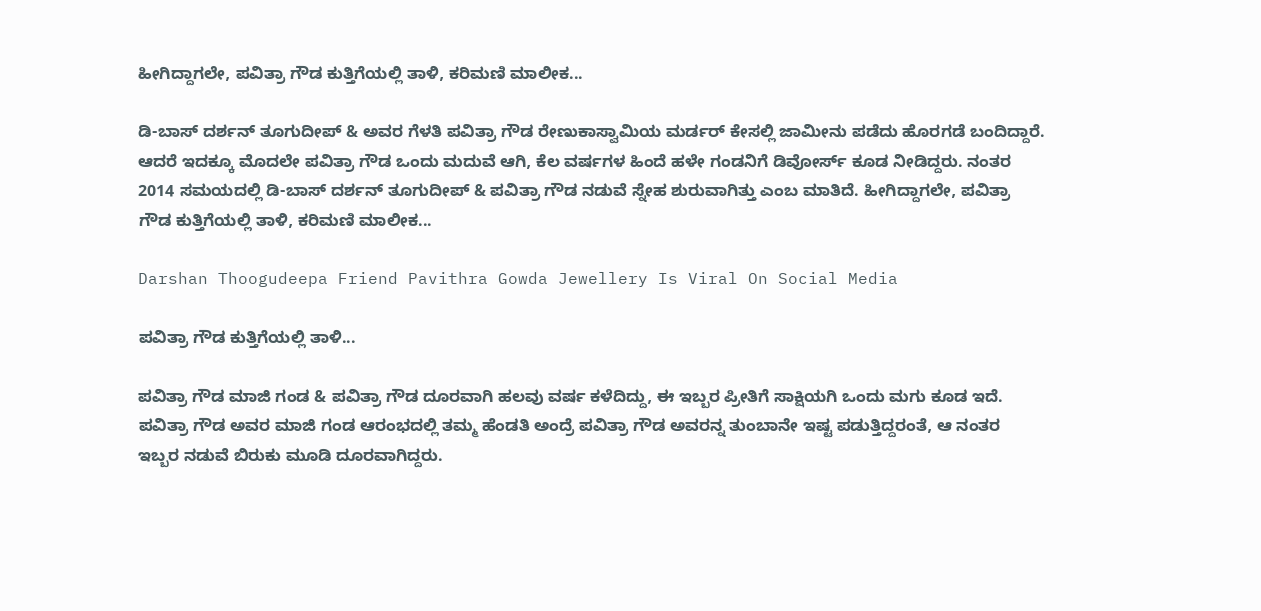ಹೀಗಿದ್ದಾಗಲೇ, ಪವಿತ್ರಾ ಗೌಡ ಕುತ್ತಿಗೆಯಲ್ಲಿ ತಾಳಿ, ಕರಿಮಣಿ ಮಾಲೀಕ...

ಡಿ-ಬಾಸ್ ದರ್ಶನ್ ತೂಗುದೀಪ್ & ಅವರ ಗೆಳತಿ ಪವಿತ್ರಾ ಗೌಡ ರೇಣುಕಾಸ್ವಾಮಿಯ ಮರ್ಡರ್ ಕೇಸಲ್ಲಿ ಜಾಮೀನು ಪಡೆದು ಹೊರಗಡೆ ಬಂದಿದ್ದಾರೆ. ಆದರೆ ಇದಕ್ಕೂ ಮೊದಲೇ ಪವಿತ್ರಾ ಗೌಡ ಒಂದು ಮದುವೆ ಆಗಿ, ಕೆಲ ವರ್ಷಗಳ ಹಿಂದೆ ಹಳೇ ಗಂಡನಿಗೆ ಡಿವೋರ್ಸ್ ಕೂಡ ನೀಡಿದ್ದರು. ನಂತರ 2014 ಸಮಯದಲ್ಲಿ ಡಿ-ಬಾಸ್ ದರ್ಶನ್ ತೂಗುದೀಪ್ & ಪವಿತ್ರಾ ಗೌಡ ನಡುವೆ ಸ್ನೇಹ ಶುರುವಾಗಿತ್ತು ಎಂಬ ಮಾತಿದೆ. ಹೀಗಿದ್ದಾಗಲೇ, ಪವಿತ್ರಾ ಗೌಡ ಕುತ್ತಿಗೆಯಲ್ಲಿ ತಾಳಿ, ಕರಿಮಣಿ ಮಾಲೀಕ...

Darshan Thoogudeepa Friend Pavithra Gowda Jewellery Is Viral On Social Media

ಪವಿತ್ರಾ ಗೌಡ ಕುತ್ತಿಗೆಯಲ್ಲಿ ತಾಳಿ...

ಪವಿತ್ರಾ ಗೌಡ ಮಾಜಿ ಗಂಡ & ಪವಿತ್ರಾ ಗೌಡ ದೂರವಾಗಿ ಹಲವು ವರ್ಷ ಕಳೆದಿದ್ದು, ಈ ಇಬ್ಬರ ಪ್ರೀತಿಗೆ ಸಾಕ್ಷಿಯಗಿ ಒಂದು ಮಗು ಕೂಡ ಇದೆ. ಪವಿತ್ರಾ ಗೌಡ ಅವರ ಮಾಜಿ ಗಂಡ ಆರಂಭದಲ್ಲಿ ತಮ್ಮ ಹೆಂಡತಿ ಅಂದ್ರೆ ಪವಿತ್ರಾ ಗೌಡ ಅವರನ್ನ ತುಂಬಾನೇ ಇಷ್ಟ ಪಡುತ್ತಿದ್ದರಂತೆ, ಆ ನಂತರ ಇಬ್ಬರ ನಡುವೆ ಬಿರುಕು ಮೂಡಿ ದೂರವಾಗಿದ್ದರು.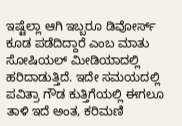ಇಷ್ಟೆಲ್ಲಾ ಆಗಿ ಇಬ್ಬರೂ ಡಿವೋರ್ಸ್ ಕೂಡ ಪಡೆದಿದ್ದಾರೆ ಎಂಬ ಮಾತು ಸೋಷಿಯಲ್ ಮೀಡಿಯಾದಲ್ಲಿ ಹರಿದಾಡುತ್ತಿದೆ. ಇದೇ ಸಮಯದಲ್ಲಿ ಪವಿತ್ರಾ ಗೌಡ ಕುತ್ತಿಗೆಯಲ್ಲಿ ಈಗಲೂ ತಾಳಿ ಇದೆ ಅಂತ, ಕರಿಮಣಿ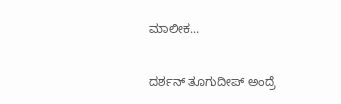ಮಾಲೀಕ...

ದರ್ಶನ್ ತೂಗುದೀಪ್ ಅಂದ್ರೆ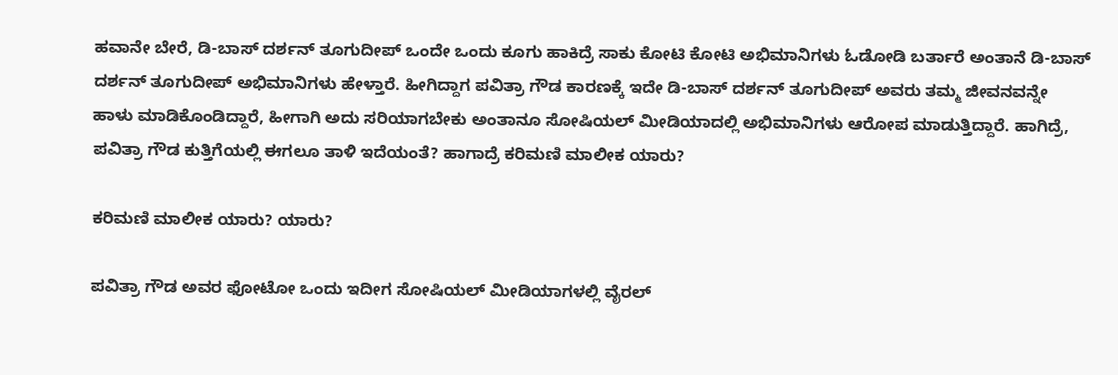ಹವಾನೇ ಬೇರೆ, ಡಿ-ಬಾಸ್ ದರ್ಶನ್ ತೂಗುದೀಪ್ ಒಂದೇ ಒಂದು ಕೂಗು ಹಾಕಿದ್ರೆ ಸಾಕು ಕೋಟಿ ಕೋಟಿ ಅಭಿಮಾನಿಗಳು ಓಡೋಡಿ ಬರ್ತಾರೆ ಅಂತಾನೆ ಡಿ-ಬಾಸ್ ದರ್ಶನ್ ತೂಗುದೀಪ್ ಅಭಿಮಾನಿಗಳು ಹೇಳ್ತಾರೆ. ಹೀಗಿದ್ದಾಗ ಪವಿತ್ರಾ ಗೌಡ ಕಾರಣಕ್ಕೆ ಇದೇ ಡಿ-ಬಾಸ್ ದರ್ಶನ್ ತೂಗುದೀಪ್ ಅವರು ತಮ್ಮ ಜೀವನವನ್ನೇ ಹಾಳು ಮಾಡಿಕೊಂಡಿದ್ದಾರೆ, ಹೀಗಾಗಿ ಅದು ಸರಿಯಾಗಬೇಕು ಅಂತಾನೂ ಸೋಷಿಯಲ್ ಮೀಡಿಯಾದಲ್ಲಿ ಅಭಿಮಾನಿಗಳು ಆರೋಪ ಮಾಡುತ್ತಿದ್ದಾರೆ. ಹಾಗಿದ್ರೆ, ಪವಿತ್ರಾ ಗೌಡ ಕುತ್ತಿಗೆಯಲ್ಲಿ ಈಗಲೂ ತಾಳಿ ಇದೆಯಂತೆ? ಹಾಗಾದ್ರೆ ಕರಿಮಣಿ ಮಾಲೀಕ ಯಾರು?

ಕರಿಮಣಿ ಮಾಲೀಕ ಯಾರು? ಯಾರು?

ಪವಿತ್ರಾ ಗೌಡ ಅವರ ಫೋಟೋ ಒಂದು ಇದೀಗ ಸೋಷಿಯಲ್ ಮೀಡಿಯಾಗಳಲ್ಲಿ ವೈರಲ್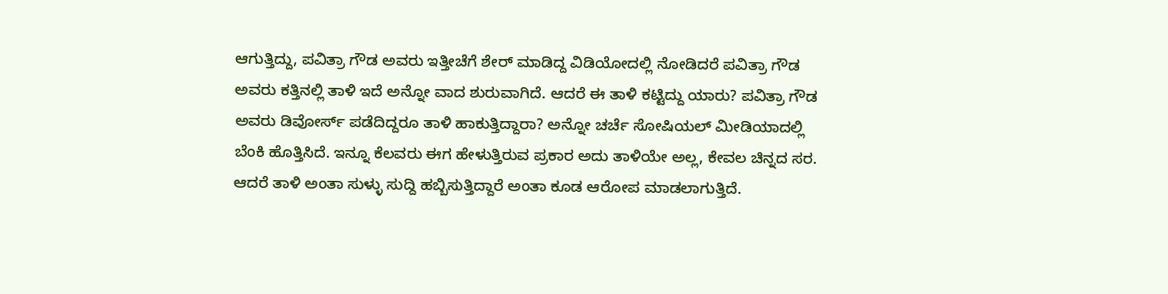ಆಗುತ್ತಿದ್ದು, ಪವಿತ್ರಾ ಗೌಡ ಅವರು ಇತ್ತೀಚೆಗೆ ಶೇರ್ ಮಾಡಿದ್ದ ವಿಡಿಯೋದಲ್ಲಿ ನೋಡಿದರೆ ಪವಿತ್ರಾ ಗೌಡ ಅವರು ಕತ್ತಿನಲ್ಲಿ ತಾಳಿ ಇದೆ ಅನ್ನೋ ವಾದ ಶುರುವಾಗಿದೆ. ಆದರೆ ಈ ತಾಳಿ ಕಟ್ಟಿದ್ದು ಯಾರು? ಪವಿತ್ರಾ ಗೌಡ ಅವರು ಡಿವೋರ್ಸ್ ಪಡೆದಿದ್ದರೂ ತಾಳಿ ಹಾಕುತ್ತಿದ್ದಾರಾ? ಅನ್ನೋ ಚರ್ಚೆ ಸೋಷಿಯಲ್ ಮೀಡಿಯಾದಲ್ಲಿ ಬೆಂಕಿ ಹೊತ್ತಿಸಿದೆ. ಇನ್ನೂ ಕೆಲವರು ಈಗ ಹೇಳುತ್ತಿರುವ ಪ್ರಕಾರ ಅದು ತಾಳಿಯೇ ಅಲ್ಲ, ಕೇವಲ ಚಿನ್ನದ ಸರ. ಆದರೆ ತಾಳಿ ಅಂತಾ ಸುಳ್ಳು ಸುದ್ದಿ ಹಬ್ಬಿಸುತ್ತಿದ್ದಾರೆ ಅಂತಾ ಕೂಡ ಆರೋಪ ಮಾಡಲಾಗುತ್ತಿದೆ.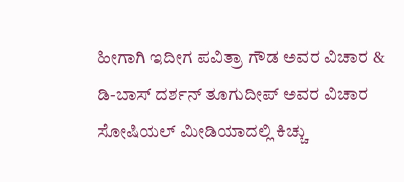ಹೀಗಾಗಿ ಇದೀಗ ಪವಿತ್ರಾ ಗೌಡ ಅವರ ವಿಚಾರ & ಡಿ-ಬಾಸ್ ದರ್ಶನ್ ತೂಗುದೀಪ್ ಅವರ ವಿಚಾರ ಸೋಷಿಯಲ್ ಮೀಡಿಯಾದಲ್ಲಿ ಕಿಚ್ಚು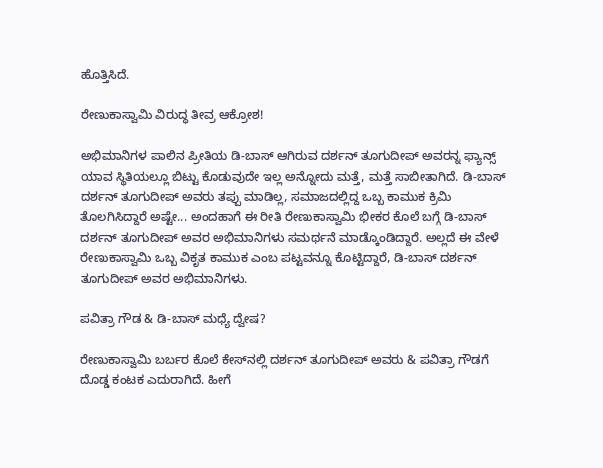ಹೊತ್ತಿಸಿದೆ.

ರೇಣುಕಾಸ್ವಾಮಿ ವಿರುದ್ಧ ತೀವ್ರ ಆಕ್ರೋಶ!

ಅಭಿಮಾನಿಗಳ ಪಾಲಿನ ಪ್ರೀತಿಯ ಡಿ-ಬಾಸ್ ಆಗಿರುವ ದರ್ಶನ್ ತೂಗುದೀಪ್ ಅವರನ್ನ ಫ್ಯಾನ್ಸ್ ಯಾವ ಸ್ಥಿತಿಯಲ್ಲೂ ಬಿಟ್ಟು ಕೊಡುವುದೇ ಇಲ್ಲ ಅನ್ನೋದು ಮತ್ತೆ, ಮತ್ತೆ ಸಾಬೀತಾಗಿದೆ. ಡಿ-ಬಾಸ್ ದರ್ಶನ್ ತೂಗುದೀಪ್ ಅವರು ತಪ್ಪು ಮಾಡಿಲ್ಲ, ಸಮಾಜದಲ್ಲಿದ್ದ ಒಬ್ಬ ಕಾಮುಕ ಕ್ರಿಮಿ ತೊಲಗಿಸಿದ್ದಾರೆ ಅಷ್ಟೇ... ಅಂದಹಾಗೆ ಈ ರೀತಿ ರೇಣುಕಾಸ್ವಾಮಿ ಭೀಕರ ಕೊಲೆ ಬಗ್ಗೆ ಡಿ-ಬಾಸ್ ದರ್ಶನ್ ತೂಗುದೀಪ್ ಅವರ ಅಭಿಮಾನಿಗಳು ಸಮರ್ಥನೆ ಮಾಡ್ಕೊಂಡಿದ್ದಾರೆ. ಅಲ್ಲದೆ ಈ ವೇಳೆ ರೇಣುಕಾಸ್ವಾಮಿ ಒಬ್ಬ ವಿಕೃತ ಕಾಮುಕ ಎಂಬ ಪಟ್ಟವನ್ನೂ ಕೊಟ್ಟಿದ್ದಾರೆ, ಡಿ-ಬಾಸ್ ದರ್ಶನ್ ತೂಗುದೀಪ್ ಅವರ ಅಭಿಮಾನಿಗಳು.

ಪವಿತ್ರಾ ಗೌಡ & ಡಿ-ಬಾಸ್ ಮಧ್ಯೆ ದ್ವೇಷ?

ರೇಣುಕಾಸ್ವಾಮಿ ಬರ್ಬರ ಕೊಲೆ ಕೇಸ್‌ನಲ್ಲಿ ದರ್ಶನ್ ತೂಗುದೀಪ್ ಅವರು & ಪವಿತ್ರಾ ಗೌಡಗೆ ದೊಡ್ಡ ಕಂಟಕ ಎದುರಾಗಿದೆ. ಹೀಗೆ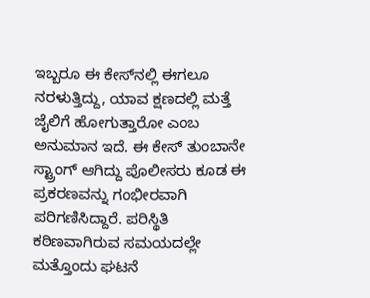ಇಬ್ಬರೂ ಈ ಕೇಸ್‌ನಲ್ಲಿ ಈಗಲೂ ನರಳುತ್ತಿದ್ದು, ಯಾವ ಕ್ಷಣದಲ್ಲಿ ಮತ್ತೆ ಜೈಲಿಗೆ ಹೋಗುತ್ತಾರೋ ಎಂಬ ಅನುಮಾನ ಇದೆ. ಈ ಕೇಸ್ ತುಂಬಾನೇ ಸ್ಟ್ರಾಂಗ್ ಆಗಿದ್ದು ಪೊಲೀಸರು ಕೂಡ ಈ ಪ್ರಕರಣವನ್ನು ಗಂಭೀರವಾಗಿ ಪರಿಗಣಿಸಿದ್ದಾರೆ. ಪರಿಸ್ಥಿತಿ ಕಠಿಣವಾಗಿರುವ ಸಮಯದಲ್ಲೇ ಮತ್ತೊಂದು ಘಟನೆ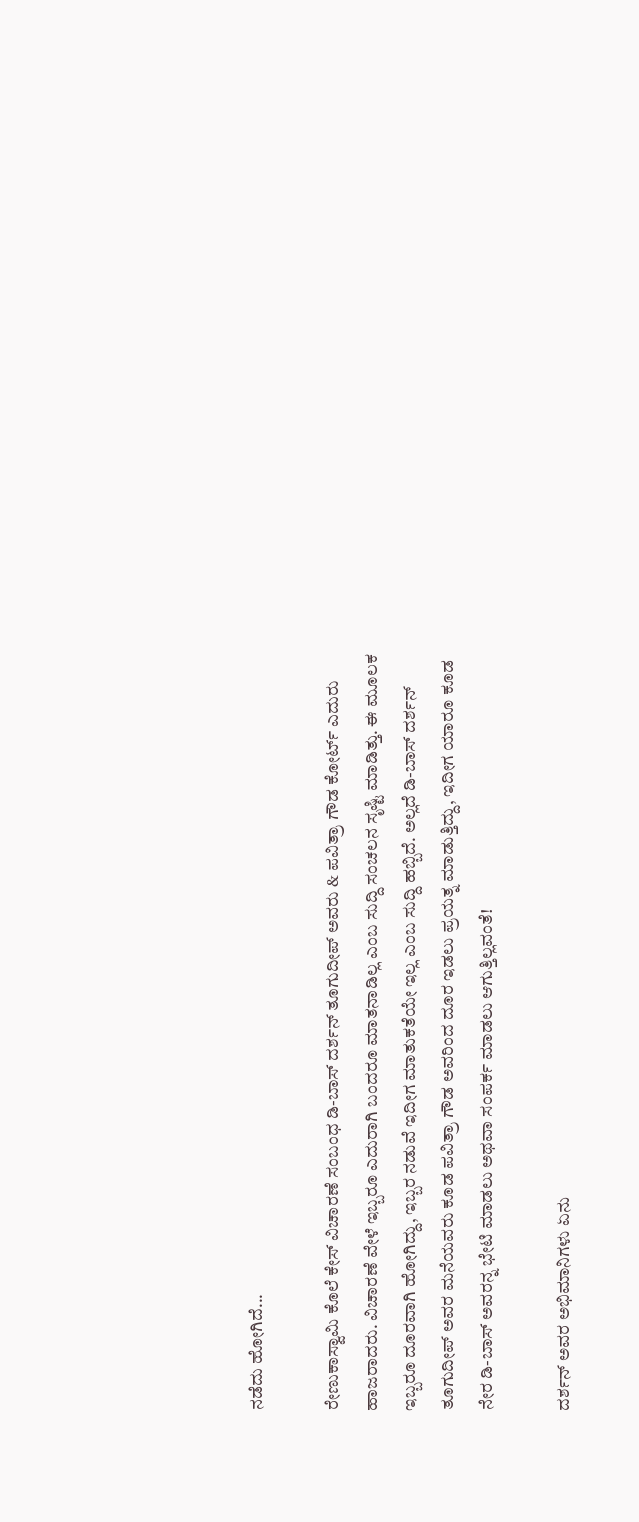ನಡೆದು ಹೋಗಿದೆ...

ರೇಣುಕಾಸ್ವಾಮಿ ಕೊಲೆ ಕೇಸ್ ವಿಚಾರಣೆ ಸಂಬಂಧ ಡಿ-ಬಾಸ್ ದರ್ಶನ್ ತೂಗುದೀಪ್ ಅವರು & ಪವಿತ್ರಾ ಗೌಡ ಕೋರ್ಟ್ ಎದುರು ಹಾಜರಾದರು. ವಿಚಾರಣೆ ವೇಳೆ ಇಬ್ಬರೂ ಎದುರಾಗಿ ಬಂದರೂ ಮಾತನಾಡಿಲ್ಲ ಎಂಬ ಸುದ್ದಿ ಸಂಚಲನ ಸೃಷ್ಟಿ ಮಾಡಿತ್ತು. ಈ ಮೂಲಕ ಇಬ್ಬರೂ ದೂರವಾಗಿ ಹೋಗಿದ್ದು, ಇಬ್ಬರ ನಡುವೆ ಇದೀಗ ಮಾತುಕತೆಯೇ ಇಲ್ಲ ಎಂಬ ಸುದ್ದಿ ಹಬ್ಬಿದೆ. ಅಲ್ಲದೆ ಡಿ-ಬಾಸ್ ದರ್ಶನ್ ತೂಗುದೀಪ್ ಅವರ ಮನೆಯವರು ಕೂಡ ಪವಿತ್ರಾ ಗೌಡ ಅವರಿಂದ ದೂರ ಇಡಲು ಪ್ರಯತ್ನ ಮಾಡುತ್ತಿದ್ದು, ಇದೀಗ ಯಾರೂ ಕೂಡ ನೇರ ಡಿ-ಬಾಸ್ ಅವರನ್ನ ಭೇಟಿ ಮಾಡಲು ಅಥವಾ ಸಂಪರ್ಕ ಮಾಡಲು ಆಗುತ್ತಿಲ್ಲವಂತೆ!

ದರ್ಶನ್ ಅವರ ಅಭಿಮಾನಿಗಳು ಏನು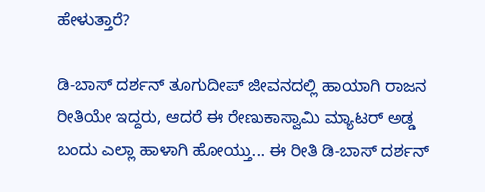ಹೇಳುತ್ತಾರೆ?

ಡಿ-ಬಾಸ್ ದರ್ಶನ್ ತೂಗುದೀಪ್ ಜೀವನದಲ್ಲಿ ಹಾಯಾಗಿ ರಾಜನ ರೀತಿಯೇ ಇದ್ದರು, ಆದರೆ ಈ ರೇಣುಕಾಸ್ವಾಮಿ ಮ್ಯಾಟರ್ ಅಡ್ಡ ಬಂದು ಎಲ್ಲಾ ಹಾಳಾಗಿ ಹೋಯ್ತು... ಈ ರೀತಿ ಡಿ-ಬಾಸ್ ದರ್ಶನ್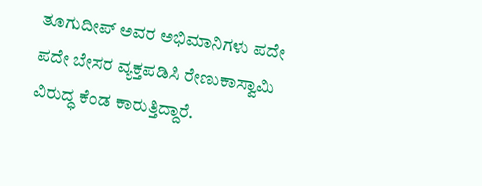ತೂಗುದೀಪ್ ಅವರ ಅಭಿಮಾನಿಗಳು ಪದೇ ಪದೇ ಬೇಸರ ವ್ಯಕ್ತಪಡಿಸಿ ರೇಣುಕಾಸ್ವಾಮಿ ವಿರುದ್ಧ ಕೆಂಡ ಕಾರುತ್ತಿದ್ದಾರೆ.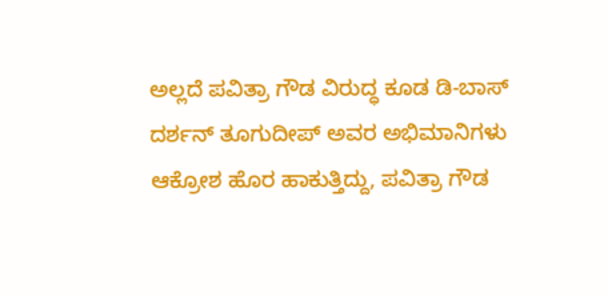ಅಲ್ಲದೆ ಪವಿತ್ರಾ ಗೌಡ ವಿರುದ್ಧ ಕೂಡ ಡಿ-ಬಾಸ್ ದರ್ಶನ್ ತೂಗುದೀಪ್ ಅವರ ಅಭಿಮಾನಿಗಳು ಆಕ್ರೋಶ ಹೊರ ಹಾಕುತ್ತಿದ್ದು, ಪವಿತ್ರಾ ಗೌಡ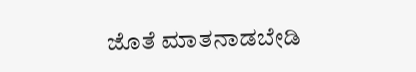ಜೊತೆ ಮಾತನಾಡಬೇಡಿ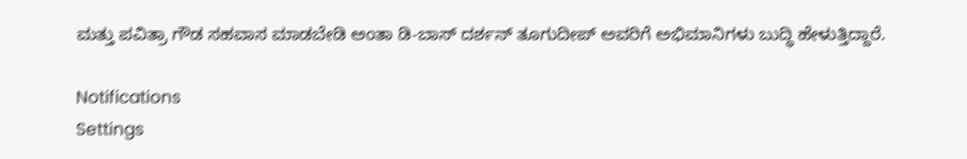ಮತ್ತು ಪವಿತ್ರಾ ಗೌಡ ಸಹವಾಸ ಮಾಡಬೇಡಿ ಅಂತಾ ಡಿ-ಬಾಸ್ ದರ್ಶನ್ ತೂಗುದೀಪ್ ಅವರಿಗೆ ಅಭಿಮಾನಿಗಳು ಬುದ್ಧಿ ಹೇಳುತ್ತಿದ್ದಾರೆ.

Notifications
Settings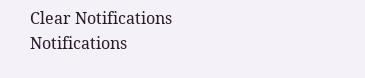Clear Notifications
Notifications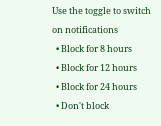Use the toggle to switch on notifications
  • Block for 8 hours
  • Block for 12 hours
  • Block for 24 hours
  • Don't block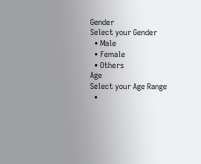Gender
Select your Gender
  • Male
  • Female
  • Others
Age
Select your Age Range
  •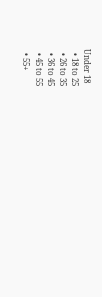Under 18
  • 18 to 25
  • 26 to 35
  • 36 to 45
  • 45 to 55
  • 55+